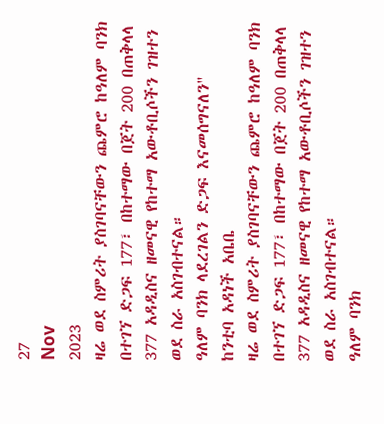27
Nov
2023
ዛሬ ወደ ስምሪት ያስገባናቸውን ጨምሮ ከዓለም ባንክ በተገኘ ድጋፍ 177፣ በከተማው በጀት 200 በጠቅላላ 377 አዳዲስና ዘመናዊ የከተማ አውቶቢሶችን ገዝተን ወደ ስራ አስገብተናል።
ዓለም ባንክ ላደረገልን ድጋፍ እናመሰግናለን"
ከንቲባ አዳነች አቤቤ
ዛሬ ወደ ስምሪት ያስገባናቸውን ጨምሮ ከዓለም ባንክ በተገኘ ድጋፍ 177፣ በከተማው በጀት 200 በጠቅላላ 377 አዳዲስና ዘመናዊ የከተማ አውቶቢሶችን ገዝተን ወደ ስራ አስገብተናል።
ዓለም ባንክ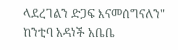ላደረገልን ድጋፍ እናመሰግናለን"
ከንቲባ አዳነች አቤቤ